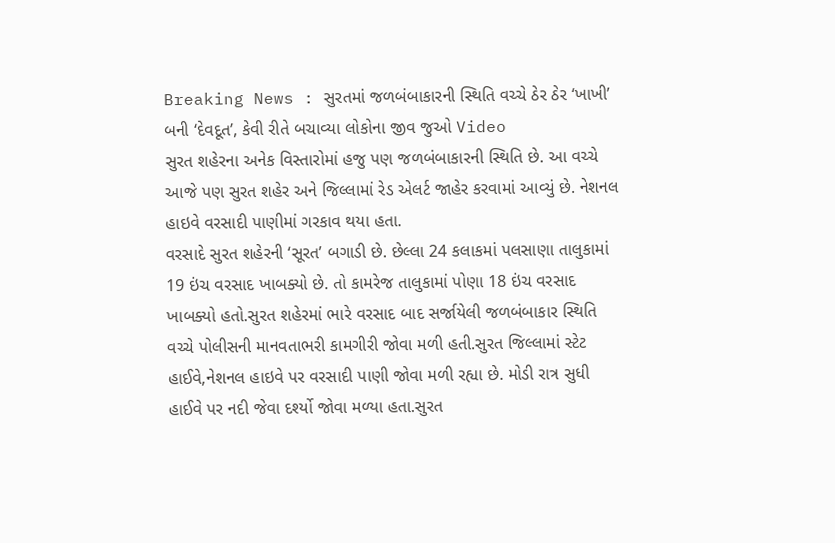Breaking News : સુરતમાં જળબંબાકારની સ્થિતિ વચ્ચે ઠેર ઠેર ‘ખાખી’ બની ‘દેવદૂત’, કેવી રીતે બચાવ્યા લોકોના જીવ જુઓ Video
સુરત શહેરના અનેક વિસ્તારોમાં હજુ પણ જળબંબાકારની સ્થિતિ છે. આ વચ્ચે આજે પણ સુરત શહેર અને જિલ્લામાં રેડ એલર્ટ જાહેર કરવામાં આવ્યું છે. નેશનલ હાઇવે વરસાદી પાણીમાં ગરકાવ થયા હતા.
વરસાદે સુરત શહેરની ‘સૂરત’ બગાડી છે. છેલ્લા 24 કલાકમાં પલસાણા તાલુકામાં 19 ઇંચ વરસાદ ખાબક્યો છે. તો કામરેજ તાલુકામાં પોણા 18 ઇંચ વરસાદ ખાબક્યો હતો.સુરત શહેરમાં ભારે વરસાદ બાદ સર્જાયેલી જળબંબાકાર સ્થિતિ વચ્ચે પોલીસની માનવતાભરી કામગીરી જોવા મળી હતી.સુરત જિલ્લામાં સ્ટેટ હાઈવે,નેશનલ હાઇવે પર વરસાદી પાણી જોવા મળી રહ્યા છે. મોડી રાત્ર સુધી હાઈવે પર નદી જેવા દર્શ્યો જોવા મળ્યા હતા.સુરત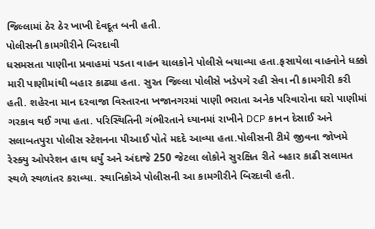જિલ્લામાં ઠેર ઠેર ખાખી દેવદૂત બની હતી.
પોલીસની કામગીરીને બિરદાવી
ધસમસતા પાણીના પ્રવાહમાં પડતા વાહન ચાલકોને પોલીસે બચાવ્યા હતા.ફસાયેલા વાહનોને ધક્કો મારી પાણીમાંથી બહાર કાઢ્યા હતા. સુરત જિલ્લા પોલીસે ખડેપગે રહી સેવા ની કામગીરી કરી હતી. શહેરના માન દરવાજા વિસ્તારના ખજાનગરમાં પાણી ભરાતા અનેક પરિવારોના ઘરો પાણીમાં ગરકાવ થઈ ગયા હતા. પરિસ્થિતિની ગંભીરતાને ધ્યાનમાં રાખીને DCP કાનન દેસાઈ અને સલાબતપુરા પોલીસ સ્ટેશનના પીઆઈ પોતે મદદે આવ્યા હતા.પોલીસની ટીમે જીવના જોખમે રેસ્ક્યુ ઓપરેશન હાથ ધર્યું અને અંદાજે 250 જેટલા લોકોને સુરક્ષિત રીતે બહાર કાઢી સલામત સ્થળે સ્થળાંતર કરાવ્યા. સ્થાનિકોએ પોલીસની આ કામગીરીને બિરદાવી હતી.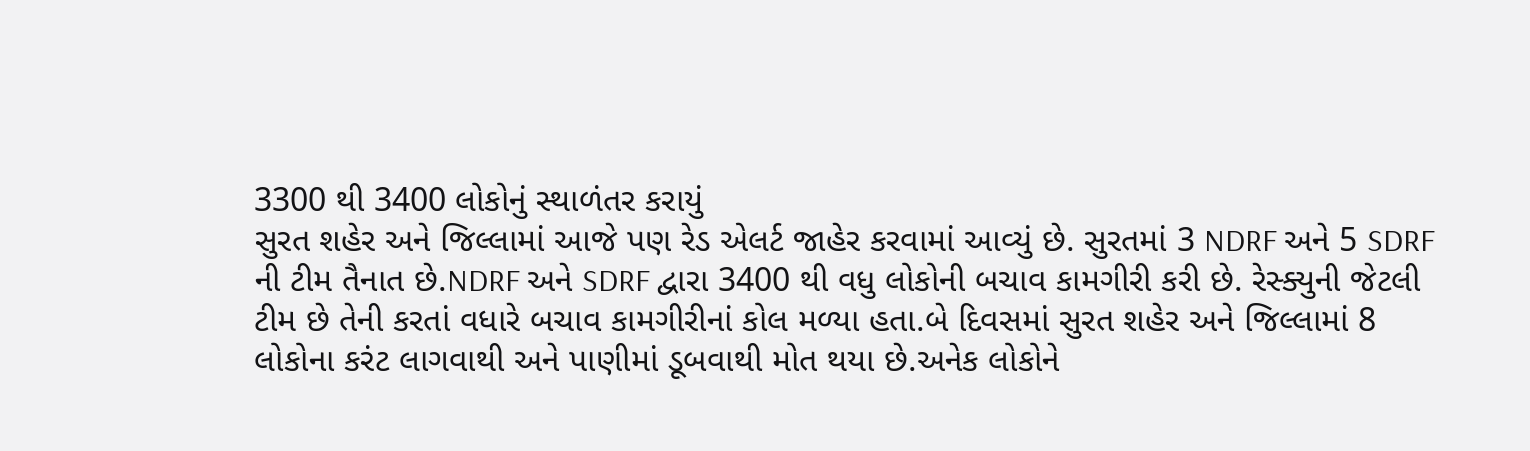3300 થી 3400 લોકોનું સ્થાળંતર કરાયું
સુરત શહેર અને જિલ્લામાં આજે પણ રેડ એલર્ટ જાહેર કરવામાં આવ્યું છે. સુરતમાં 3 NDRF અને 5 SDRF ની ટીમ તૈનાત છે.NDRF અને SDRF દ્વારા 3400 થી વધુ લોકોની બચાવ કામગીરી કરી છે. રેસ્ક્યુની જેટલી ટીમ છે તેની કરતાં વધારે બચાવ કામગીરીનાં કોલ મળ્યા હતા.બે દિવસમાં સુરત શહેર અને જિલ્લામાં 8 લોકોના કરંટ લાગવાથી અને પાણીમાં ડૂબવાથી મોત થયા છે.અનેક લોકોને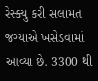રેસ્ક્યુ કરી સલામત જગ્યાએ ખસેડવામાં આવ્યા છે. 3300 થી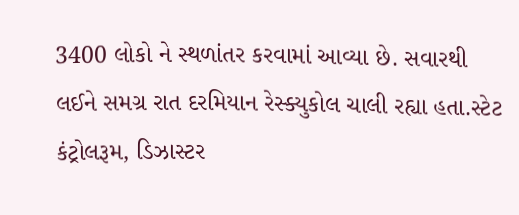3400 લોકો ને સ્થળાંતર કરવામાં આવ્યા છે. સવારથી લઈને સમગ્ર રાત દરમિયાન રેસ્ક્યુકોલ ચાલી રહ્યા હતા.સ્ટેટ કંટ્રોલરૂમ, ડિઝાસ્ટર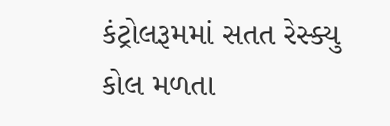કંટ્રોલરૂમમાં સતત રેસ્ક્યુ કોલ મળતા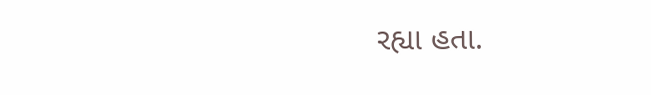રહ્યા હતા.